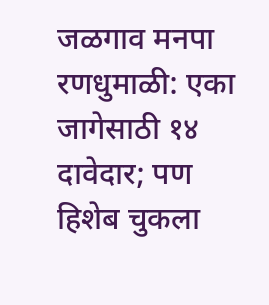जळगाव मनपा रणधुमाळी: एका जागेसाठी १४ दावेदार; पण हिशेब चुकला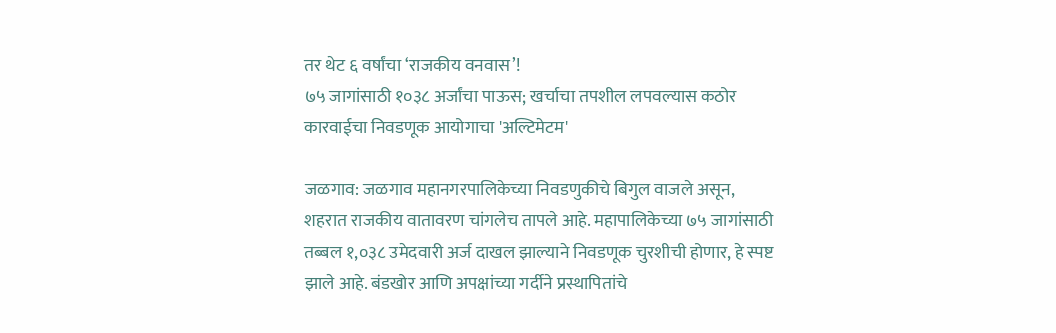तर थेट ६ वर्षांचा ‘राजकीय वनवास’!
७५ जागांसाठी १०३८ अर्जांचा पाऊस; खर्चाचा तपशील लपवल्यास कठोर कारवाईचा निवडणूक आयोगाचा 'अल्टिमेटम'

जळगाव: जळगाव महानगरपालिकेच्या निवडणुकीचे बिगुल वाजले असून, शहरात राजकीय वातावरण चांगलेच तापले आहे. महापालिकेच्या ७५ जागांसाठी तब्बल १,०३८ उमेदवारी अर्ज दाखल झाल्याने निवडणूक चुरशीची होणार, हे स्पष्ट झाले आहे. बंडखोर आणि अपक्षांच्या गर्दीने प्रस्थापितांचे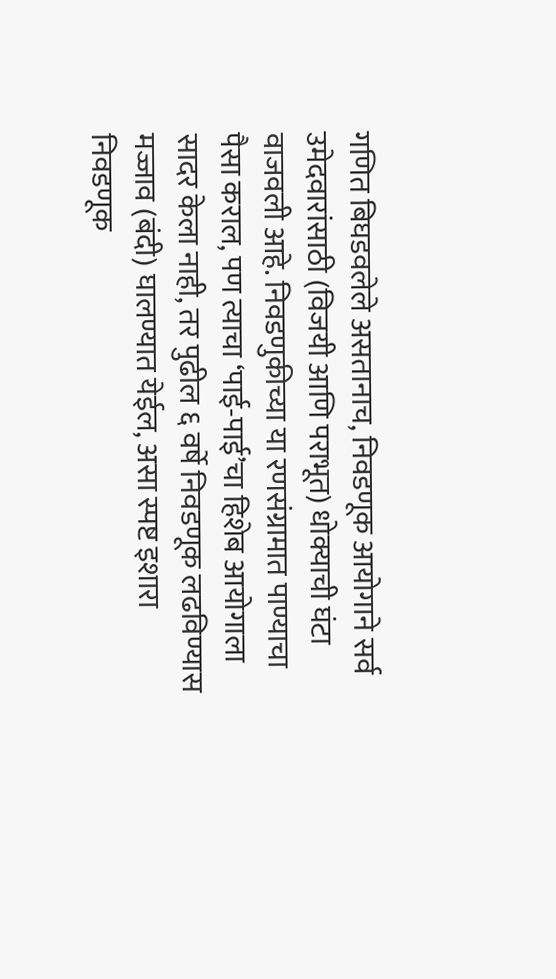गणित बिघडवलेले असतानाच, निवडणूक आयोगाने सर्व उमेदवारांसाठी (विजयी आणि पराभूत) धोक्याची घंटा वाजवली आहे. निवडणुकीच्या या रणसंग्रामात पाण्याचा पैसा कराल, पण त्याचा ‘पाई-पाई’चा हिशेब आयोगाला सादर केला नाही, तर पुढील ६ वर्षे निवडणूक लढविण्यास मज्जाव (बंदी) घालण्यात येईल, असा स्पष्ट इशारा निवडणूक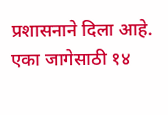प्रशासनाने दिला आहे.
एका जागेसाठी १४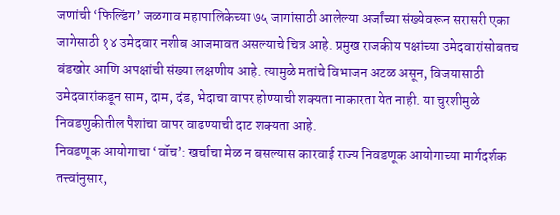जणांची ‘फिल्डिंग’ जळगाव महापालिकेच्या ७५ जागांसाठी आलेल्या अर्जांच्या संख्येवरून सरासरी एका जागेसाठी १४ उमेदवार नशीब आजमावत असल्याचे चित्र आहे. प्रमुख राजकीय पक्षांच्या उमेदवारांसोबतच बंडखोर आणि अपक्षांची संख्या लक्षणीय आहे. त्यामुळे मतांचे विभाजन अटळ असून, विजयासाठी उमेदवारांकडून साम, दाम, दंड, भेदाचा वापर होण्याची शक्यता नाकारता येत नाही. या चुरशीमुळे निवडणुकीतील पैशांचा वापर वाढण्याची दाट शक्यता आहे.
निवडणूक आयोगाचा ‘वॉच’: खर्चाचा मेळ न बसल्यास कारवाई राज्य निवडणूक आयोगाच्या मार्गदर्शक तत्त्वांनुसार,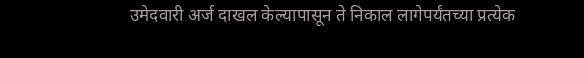उमेदवारी अर्ज दाखल केल्यापासून ते निकाल लागेपर्यंतच्या प्रत्येक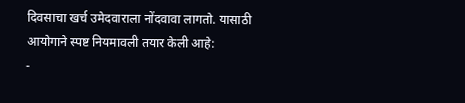दिवसाचा खर्च उमेदवाराला नोंदवावा लागतो. यासाठी आयोगाने स्पष्ट नियमावली तयार केली आहे:
-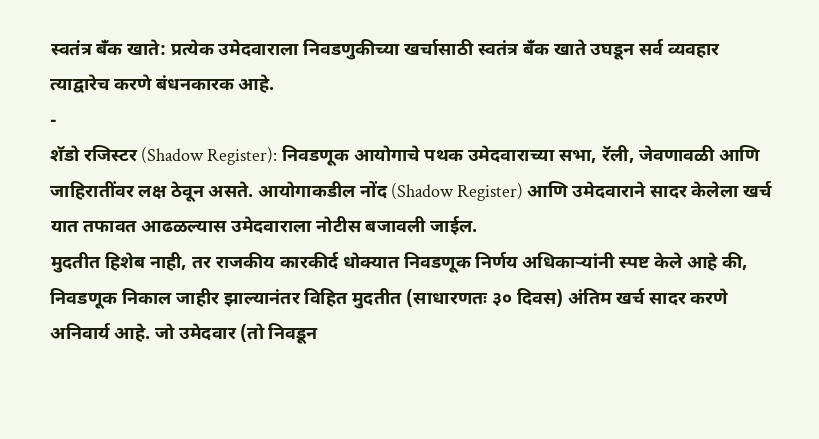स्वतंत्र बँक खाते: प्रत्येक उमेदवाराला निवडणुकीच्या खर्चासाठी स्वतंत्र बँक खाते उघडून सर्व व्यवहार त्याद्वारेच करणे बंधनकारक आहे.
-
शॅडो रजिस्टर (Shadow Register): निवडणूक आयोगाचे पथक उमेदवाराच्या सभा, रॅली, जेवणावळी आणि जाहिरातींवर लक्ष ठेवून असते. आयोगाकडील नोंद (Shadow Register) आणि उमेदवाराने सादर केलेला खर्च यात तफावत आढळल्यास उमेदवाराला नोटीस बजावली जाईल.
मुदतीत हिशेब नाही, तर राजकीय कारकीर्द धोक्यात निवडणूक निर्णय अधिकाऱ्यांनी स्पष्ट केले आहे की, निवडणूक निकाल जाहीर झाल्यानंतर विहित मुदतीत (साधारणतः ३० दिवस) अंतिम खर्च सादर करणे अनिवार्य आहे. जो उमेदवार (तो निवडून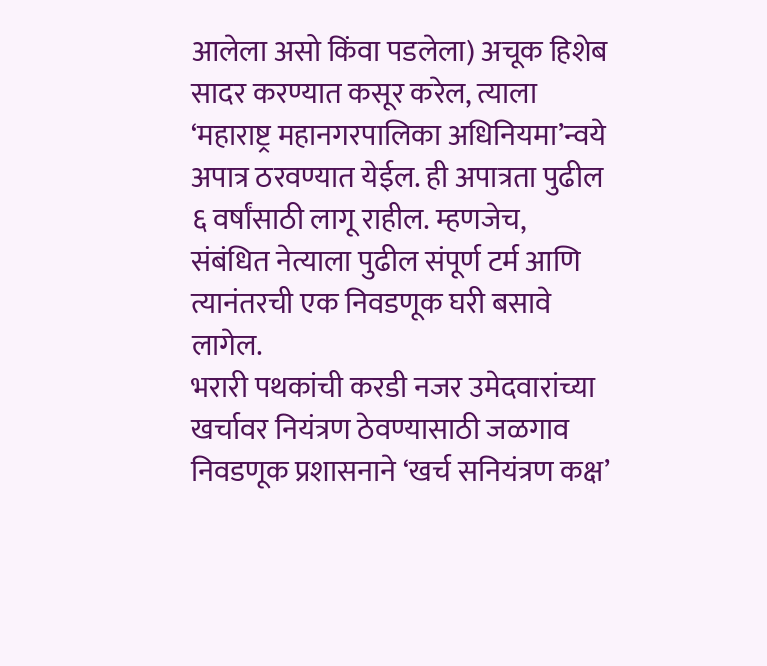आलेला असो किंवा पडलेला) अचूक हिशेब सादर करण्यात कसूर करेल, त्याला ‘महाराष्ट्र महानगरपालिका अधिनियमा’न्वये अपात्र ठरवण्यात येईल. ही अपात्रता पुढील ६ वर्षांसाठी लागू राहील. म्हणजेच, संबंधित नेत्याला पुढील संपूर्ण टर्म आणि त्यानंतरची एक निवडणूक घरी बसावे लागेल.
भरारी पथकांची करडी नजर उमेदवारांच्या खर्चावर नियंत्रण ठेवण्यासाठी जळगाव निवडणूक प्रशासनाने ‘खर्च सनियंत्रण कक्ष’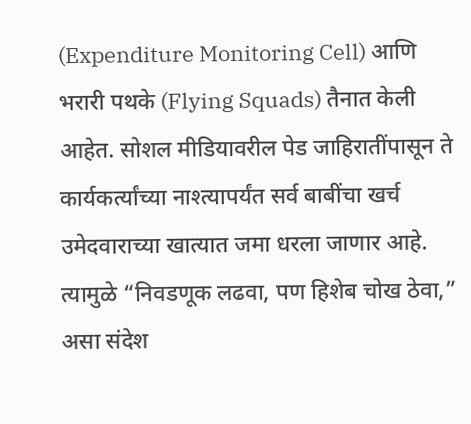(Expenditure Monitoring Cell) आणि भरारी पथके (Flying Squads) तैनात केली आहेत. सोशल मीडियावरील पेड जाहिरातींपासून ते कार्यकर्त्यांच्या नाश्त्यापर्यंत सर्व बाबींचा खर्च उमेदवाराच्या खात्यात जमा धरला जाणार आहे. त्यामुळे “निवडणूक लढवा, पण हिशेब चोख ठेवा,” असा संदेश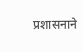प्रशासनाने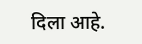दिला आहे.